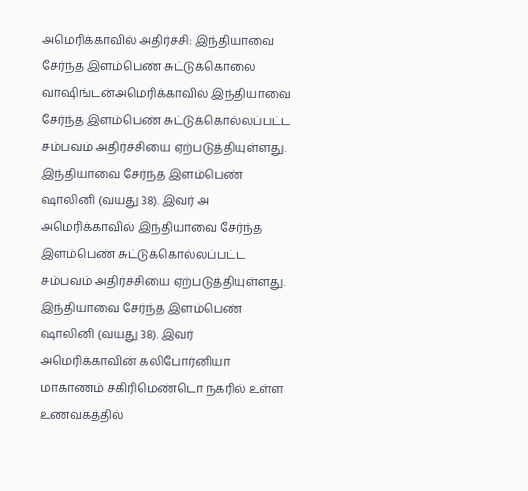அமெரிக்காவில் அதிர்ச்சி: இந்தியாவை சேர்ந்த இளம்பெண் சுட்டுக்கொலை
வாஷிங்டன்அமெரிக்காவில் இந்தியாவை சேர்ந்த இளம்பெண் சுட்டுக்கொல்லப்பட்ட சம்பவம் அதிர்ச்சியை ஏற்படுத்தியுள்ளது. இந்தியாவை சேர்ந்த இளம்பெண் ஷாலினி (வயது 38). இவர் அ
அமெரிக்காவில் இந்தியாவை சேர்ந்த இளம்பெண் சுட்டுக்கொல்லப்பட்ட சம்பவம் அதிர்ச்சியை ஏற்படுத்தியுள்ளது.
இந்தியாவை சேர்ந்த இளம்பெண் ஷாலினி (வயது 38). இவர் அமெரிக்காவின் கலிபோர்னியா மாகாணம் சகிரிமெண்டொ நகரில் உள்ள உணவகத்தில்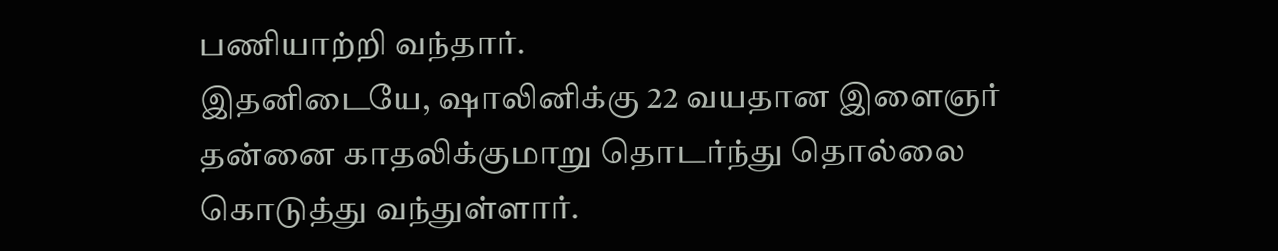பணியாற்றி வந்தார்.
இதனிடையே, ஷாலினிக்கு 22 வயதான இளைஞர் தன்னை காதலிக்குமாறு தொடர்ந்து தொல்லை கொடுத்து வந்துள்ளார்.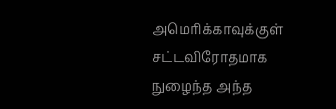அமெரிக்காவுக்குள் சட்டவிரோதமாக நுழைந்த அந்த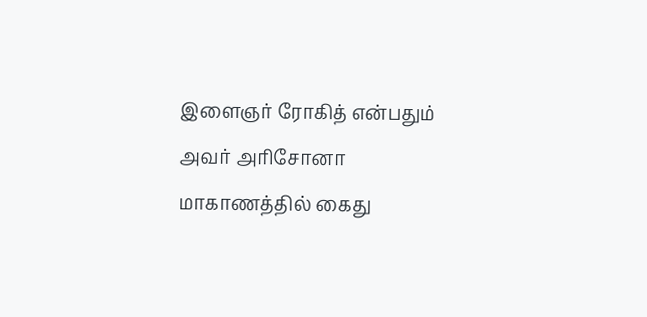இளைஞர் ரோகித் என்பதும் அவர் அரிசோனா மாகாணத்தில் கைது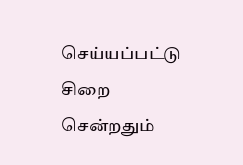செய்யப்பட்டு சிறை சென்றதும்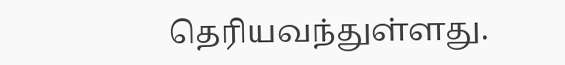தெரியவந்துள்ளது.